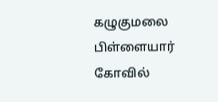கழுகுமலை பிள்ளையார் கோவில்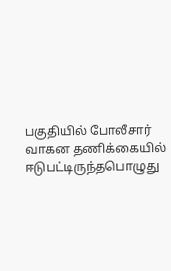பகுதியில் போலீசார் வாகன தணிக்கையில் ஈடுபட்டிருந்தபொழுது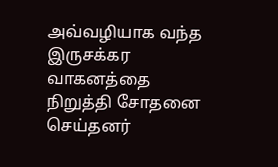அவ்வழியாக வந்த இருசக்கர வாகனத்தை நிறுத்தி சோதனை செய்தனர்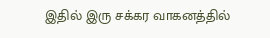இதில் இரு சக்கர வாகனத்தில்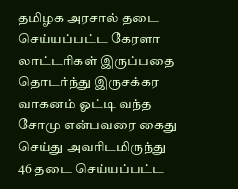தமிழக அரசால் தடை செய்யப்பட்ட கேரளா லாட்டரிகள் இருப்பதை தொடர்ந்து இருசக்கர வாகனம் ஓட்டி வந்த சோமு என்பவரை கைது செய்து அவரிடமிருந்து 46 தடை செய்யப்பட்ட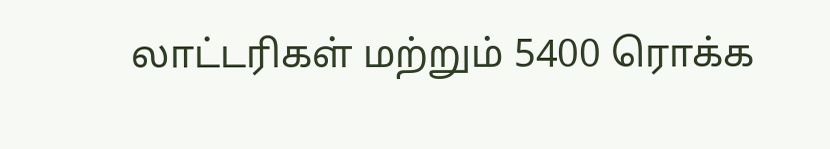லாட்டரிகள் மற்றும் 5400 ரொக்க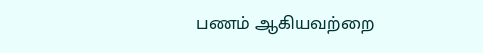பணம் ஆகியவற்றை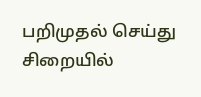பறிமுதல் செய்து சிறையில்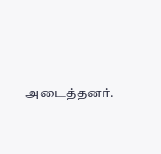அடைத்தனர்.